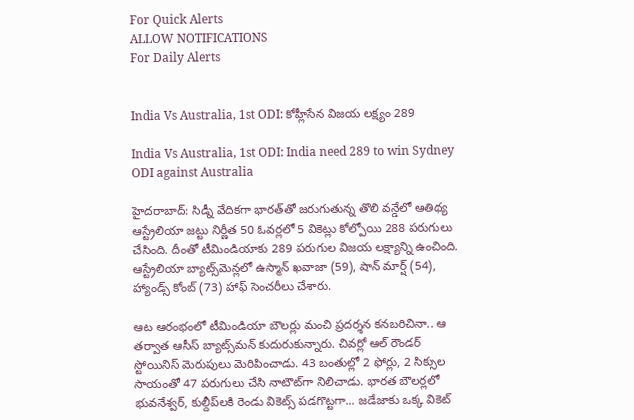For Quick Alerts
ALLOW NOTIFICATIONS
For Daily Alerts


India Vs Australia, 1st ODI: కోహ్లీసేన విజయ లక్ష్యం 289

India Vs Australia, 1st ODI: India need 289 to win Sydney ODI against Australia

హైదరాబాద్: సిడ్నీ వేదికగా భారత్‌తో జరుగుతున్న తొలి వన్డేలో ఆతిథ్య ఆస్ట్రేలియా జట్టు నిర్ణీత 50 ఓవర్లలో 5 వికెట్లు కోల్పోయి 288 పరుగులు చేసింది. దీంతో టీమిండియాకు 289 పరుగుల విజయ లక్ష్యాన్ని ఉంచింది. ఆస్ట్రేలియా బ్యాట్స్‌మెన్లలో ఉస్మాన్ ఖ‌వాజా (59), షాన్ మార్ష్ (54), హ్యాండ్స్ కోంబ్ (73) హాఫ్ సెంచరీలు చేశారు.

ఆట ఆరంభంలో టీమిండియా బౌలర్లు మంచి ప్రదర్శన కనబరిచినా.. ఆ తర్వాత ఆసీస్ బ్యాట్స్‌మన్ కుదురుకున్నారు. చివర్లో ఆల్ రౌండ‌ర్ స్టోయినిస్ మెరుపులు మెరిపించాడు. 43 బంతుల్లో 2 ఫోర్లు, 2 సిక్సుల సాయంతో 47 ప‌రుగులు చేసి నాటౌట్‌గా నిలిచాడు. భార‌త బౌల‌ర్ల‌లో భువ‌నేశ్వ‌ర్‌, కుల్దీప్‌ల‌కి రెండు వికెట్స్ పడగొట్టగా... జ‌డేజాకు ఒక్క వికెట్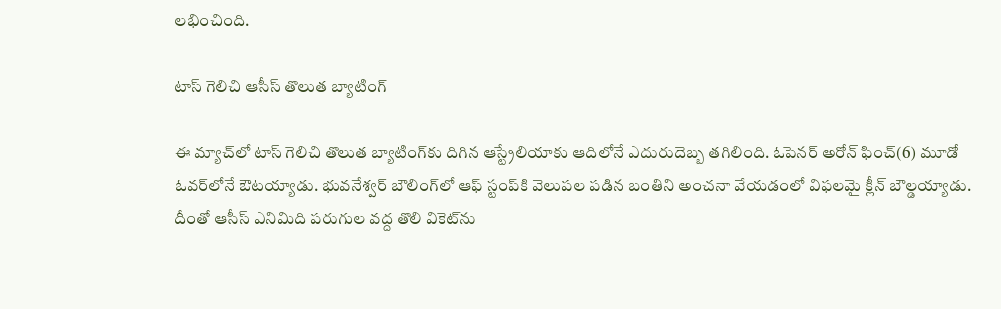లభించింది.

టాస్ గెలిచి ఆసీస్ తొలుత బ్యాటింగ్‌

ఈ మ్యాచ్‌లో టాస్ గెలిచి తొలుత బ్యాటింగ్‌కు దిగిన ఆస్ట్రేలియాకు ఆదిలోనే ఎదురుదెబ్బ తగిలింది. ఓపెనర్‌ అరోన్‌ ఫించ్‌(6) మూడో ఓవర్‌లోనే ఔటయ్యాడు. భువనేశ్వర్‌ బౌలింగ్‌లో ఆఫ్ స్టంప్‌కి వెలుపల పడిన బంతిని అంచనా వేయడంలో విఫలమై క్లీన్ బౌల్డయ్యాడు. దీంతో ఆసీస్‌ ఎనిమిది పరుగుల వద్ద తొలి వికెట్‌ను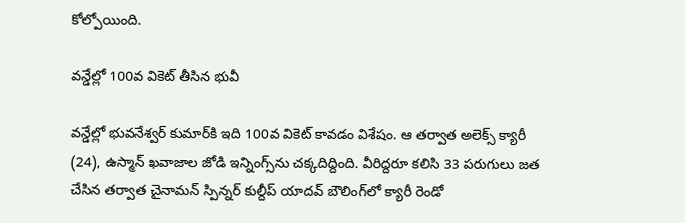కోల్పోయింది.

వన్డేల్లో 100వ వికెట్ తీసిన భువీ

వన్డేల్లో భువనేశ్వర్ కుమార్‌కి ఇది 100వ వికెట్ కావడం విశేషం. ఆ తర్వాత అలెక్స్‌ క్యారీ (24), ఉస్మాన్ ఖవాజాల జోడి ఇన్నింగ్స్‌ను చక్కదిద్దింది. వీరిద్దరూ కలిసి 33 పరుగులు జత చేసిన తర్వాత చైనామన్ స్పిన్నర్ కుల్దీప్ యాదవ్ బౌలింగ్‌లో క్యారీ రెండో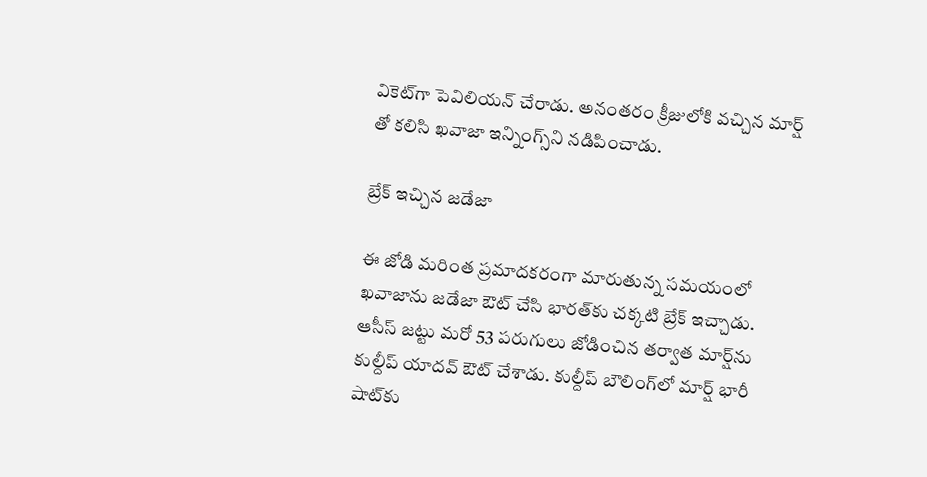వికెట్‌గా పెవిలియన్‌ చేరాడు. అనంతరం క్రీజులోకి వచ్చిన మార్ష్‌ తో కలిసి ఖవాజా ఇన్నింగ్స్‌ని నడిపించాడు.

బ్రేక్ ఇచ్చిన జడేజా

ఈ జోడి మరింత ప్రమాదకరంగా మారుతున్న సమయంలో ఖవాజాను జడేజా ఔట్‌ చేసి భారత్‌కు చక్కటి బ్రేక్‌ ఇచ్చాడు. ఆసీస్‌ జట్టు మరో 53 పరుగులు జోడించిన తర్వాత మార్ష్‌ను కుల్దీప్‌ యాదవ్‌ ఔట్‌ చేశాడు. కుల్దీప్‌ బౌలింగ్‌లో మార్ష్‌ భారీ షాట్‌కు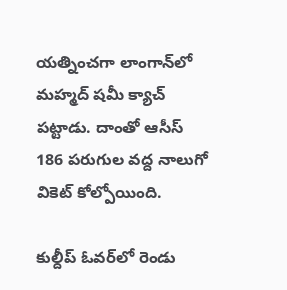యత్నించగా లాంగాన్‌లో మహ్మద్‌ షమీ క్యాచ్‌ పట్టాడు. దాంతో ఆసీస్‌ 186 పరుగుల వద్ద నాలుగో వికెట్‌ కోల్పోయింది.

కుల్దీప్‌ ఓవర్‌లో రెండు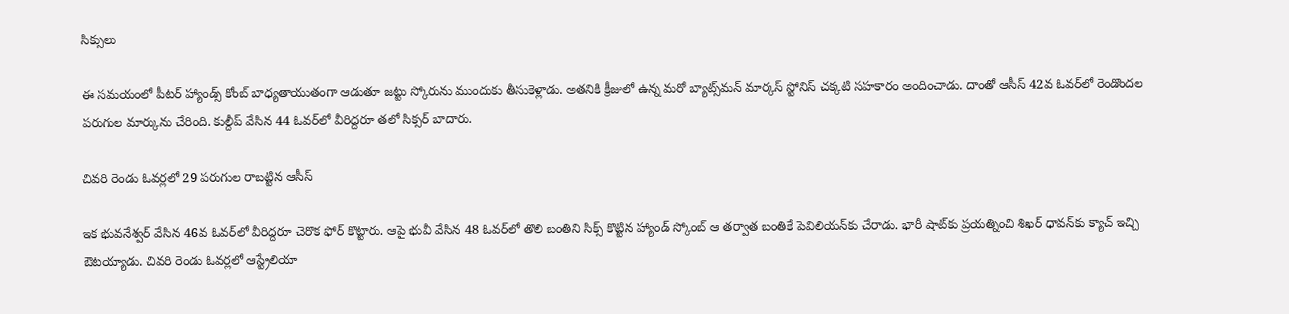సిక్సులు

ఈ సమయంలో పీటర్ హ్యాండ్స్ కోంబ్ బాధ్యతాయుతంగా ఆడుతూ జట్టు స్కోరును ముందుకు తీసుకెళ్లాడు. అతనికి క్రీజులో ఉన్న మరో బ్యాట్స్‌మన్ మార్కస్‌ స్టోనిస్‌ చక్కటి సహకారం అందించాడు. దాంతో ఆసీస్‌ 42వ ఓవర్‌లో రెండొందల పరుగుల మార్కును చేరింది. కుల్దీప్‌ వేసిన 44 ఓవర్‌లో వీరిద్దరూ తలో సిక్సర్‌ బాదారు.

చివరి రెండు ఓవర్లలో 29 పరుగుల రాబట్టిన ఆసీస్

ఇక భువనేశ్వర్‌ వేసిన 46వ ఓవర్‌లో వీరిద్దరూ చెరొక ఫోర్‌ కొట్టారు. ఆపై భువీ వేసిన 48 ఓవర్‌లో తొలి బంతిని సిక్స్‌ కొట్టిన హ్యాండ్‌ స్కోంబ్ ఆ తర్వాత బంతికే పెవిలియన్‌కు చేరాడు. భారీ షాట్‌కు ప్రయత్నించి శిఖర్‌ ధావన్‌కు క్యాచ్‌ ఇచ్చి ఔటయ్యాడు. చివరి రెండు ఓవర్లలో ఆస్ట్రేలియా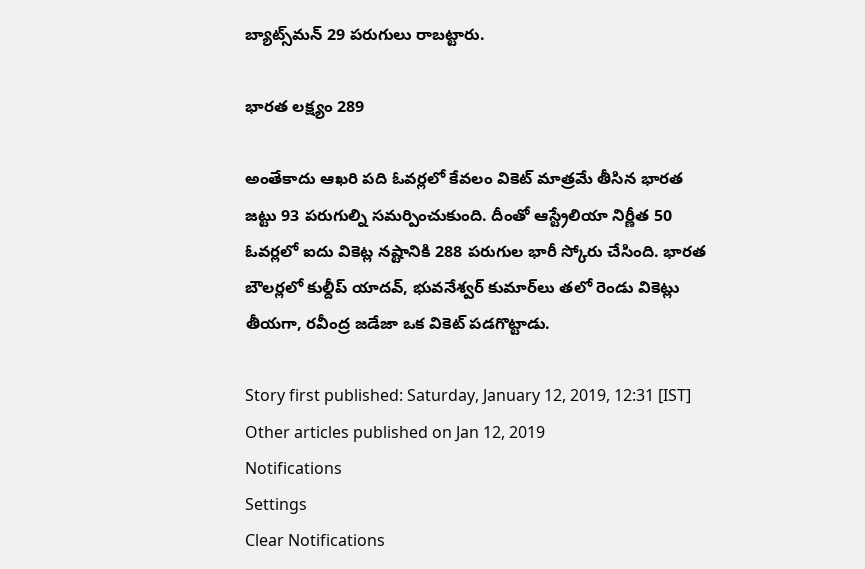బ్యాట్స్‌మన్ 29 పరుగులు రాబట్టారు.

భారత లక్ష్యం 289

అంతేకాదు ఆఖరి పది ఓవర్లలో కేవలం వికెట్‌ మాత్రమే తీసిన భారత జట్టు 93 పరుగుల్ని సమర్పించుకుంది. దీంతో ఆస్ట్రేలియా నిర్ణీత 50 ఓవర్లలో ఐదు వికెట్ల నష్టానికి 288 పరుగుల భారీ స్కోరు చేసింది. భారత బౌలర్లలో కుల్దీప్‌ యాదవ్‌, భువనేశ్వర్‌ కుమార్‌లు తలో రెండు వికెట్లు తీయగా, రవీంద్ర జడేజా ఒక వికెట్ పడగొట్టాడు.

Story first published: Saturday, January 12, 2019, 12:31 [IST]
Other articles published on Jan 12, 2019
Notifications
Settings
Clear Notifications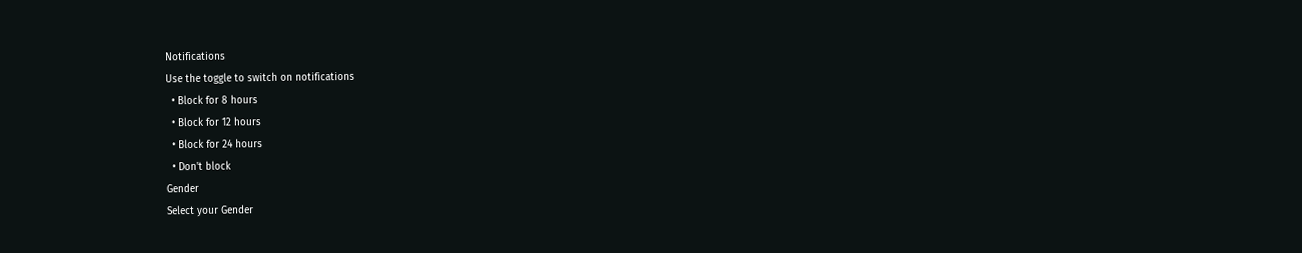Notifications
Use the toggle to switch on notifications
  • Block for 8 hours
  • Block for 12 hours
  • Block for 24 hours
  • Don't block
Gender
Select your Gender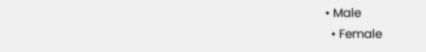• Male
  • Female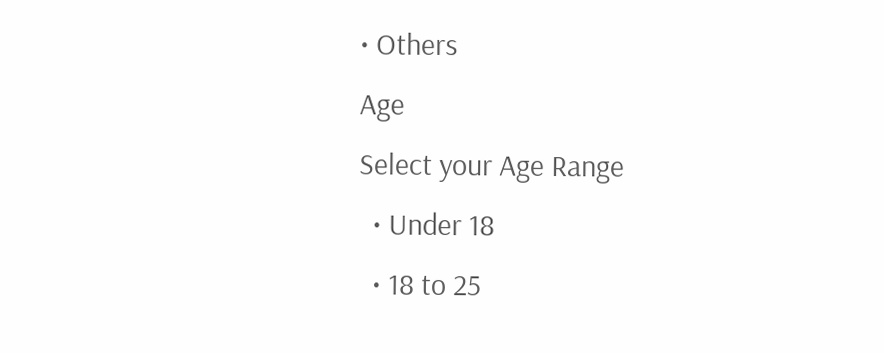• Others
Age
Select your Age Range
  • Under 18
  • 18 to 25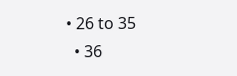• 26 to 35
  • 36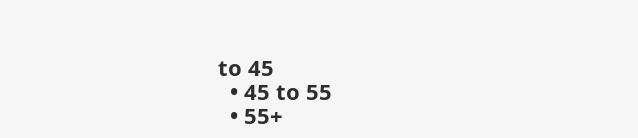to 45
  • 45 to 55
  • 55+